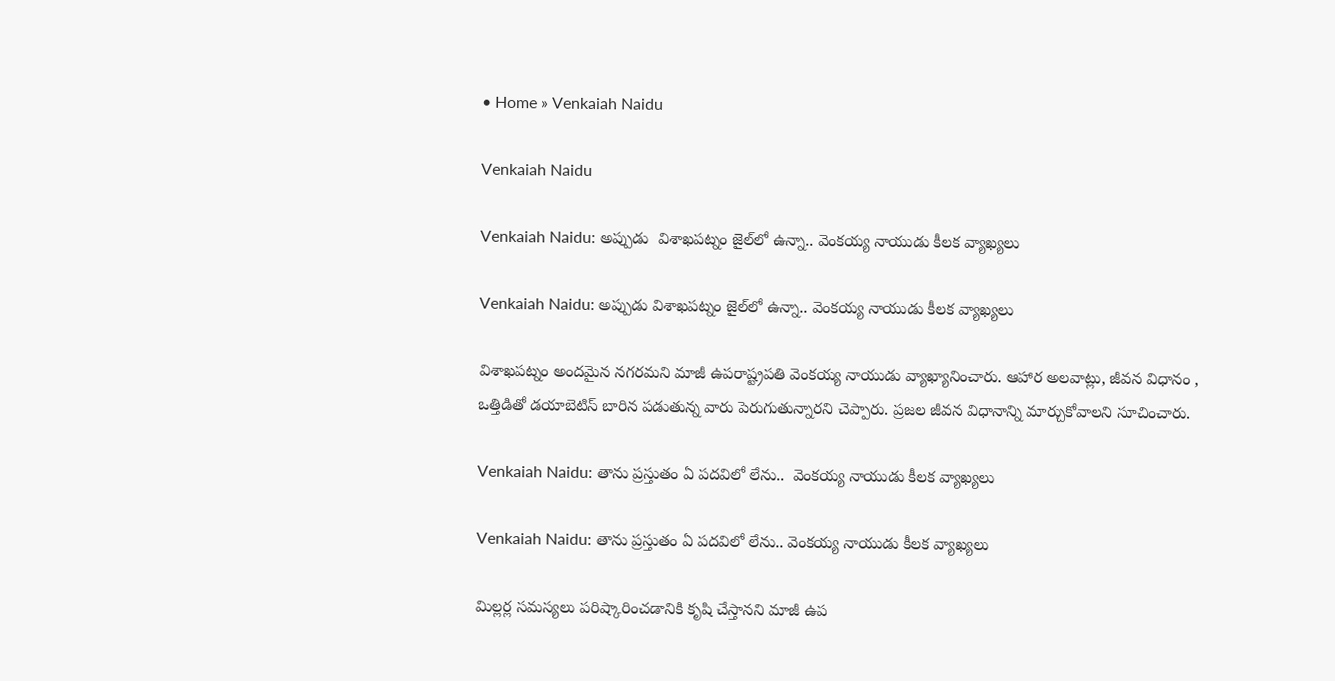• Home » Venkaiah Naidu

Venkaiah Naidu

Venkaiah Naidu: అప్పుడు  విశాఖపట్నం జైల్‌లో ఉన్నా.. వెంకయ్య నాయుడు కీలక వ్యాఖ్యలు

Venkaiah Naidu: అప్పుడు విశాఖపట్నం జైల్‌లో ఉన్నా.. వెంకయ్య నాయుడు కీలక వ్యాఖ్యలు

విశాఖపట్నం అందమైన నగరమని మాజీ ఉపరాష్ట్రపతి వెంకయ్య నాయుడు వ్యాఖ్యానించారు. ఆహార అలవాట్లు, జీవన విధానం , ఒత్తిడితో డయాబెటిస్ బారిన పడుతున్న వారు పెరుగుతున్నారని చెప్పారు. ప్రజల జీవన విధానాన్ని మార్చుకోవాలని సూచించారు.

Venkaiah Naidu: తాను ప్రస్తుతం ఏ పదవిలో లేను..  వెంకయ్య నాయుడు కీలక వ్యాఖ్యలు

Venkaiah Naidu: తాను ప్రస్తుతం ఏ పదవిలో లేను.. వెంకయ్య నాయుడు కీలక వ్యాఖ్యలు

మిల్లర్ల సమస్యలు పరిష్కారించడానికి కృషి చేస్తానని మాజీ ఉప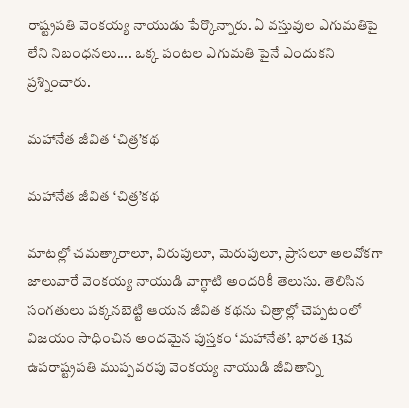రాష్ట్రపతి వెంకయ్య నాయుడు పేర్కొన్నారు. ఏ వస్తువుల ఎగుమతిపై లేని నిబంధనలు.... ఒక్క పంటల ఎగుమతి పైనే ఎందుకని ప్రశ్నించారు.

మహానేత జీవిత ‘చిత్ర’కథ

మహానేత జీవిత ‘చిత్ర’కథ

మాటల్లో చమత్కారాలూ, విరుపులూ, మెరుపులూ, ప్రాసలూ అలవోకగా జాలువారే వెంకయ్య నాయుడి వాగ్ధాటి అందరికీ తెలుసు. తెలిసిన సంగతులు పక్కనబెట్టి ఆయన జీవిత కథను చిత్రాల్లో చెప్పటంలో విజయం సాధించిన అందమైన పుస్తకం ‘మహానేత’. భారత 13వ ఉపరాష్ట్రపతి ముప్పవరపు వెంకయ్య నాయుడి జీవితాన్ని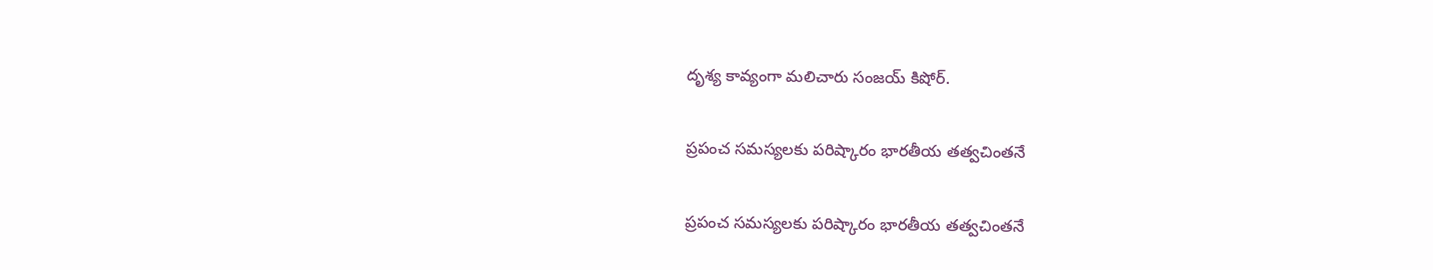దృశ్య కావ్యంగా మలిచారు సంజయ్‌ కిషోర్‌.

ప్రపంచ సమస్యలకు పరిష్కారం భారతీయ తత్వచింతనే

ప్రపంచ సమస్యలకు పరిష్కారం భారతీయ తత్వచింతనే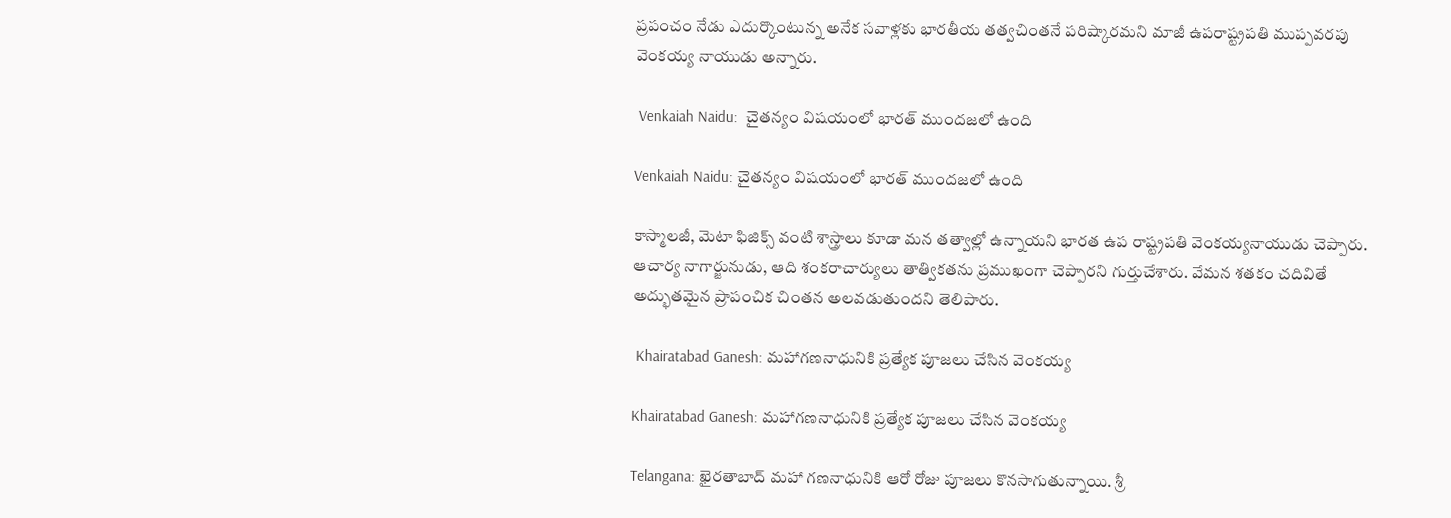ప్రపంచం నేడు ఎదుర్కొంటున్న అనేక సవాళ్లకు భారతీయ తత్వచింతనే పరిష్కారమని మాజీ ఉపరాష్ట్రపతి ముప్పవరపు వెంకయ్య నాయుడు అన్నారు.

 Venkaiah Naidu:  చైతన్యం విషయంలో భారత్ ముందజలో ఉంది

Venkaiah Naidu: చైతన్యం విషయంలో భారత్ ముందజలో ఉంది

కాస్మాలజీ, మెటా ఫిజిక్స్ వంటి శాస్త్రాలు కూడా మన తత్వాల్లో ఉన్నాయని భారత ఉప రాష్ట్రపతి వెంకయ్యనాయుడు చెప్పారు. ఆచార్య నాగార్జునుడు, ఆది శంకరాచార్యులు తాత్వికతను ప్రముఖంగా చెప్పారని గుర్తుచేశారు. వేమన శతకం చదివితే అద్భుతమైన ప్రాపంచిక చింతన అలవడుతుందని తెలిపారు.

 Khairatabad Ganesh: మహాగణనాధునికి ప్రత్యేక పూజలు చేసిన వెంకయ్య

Khairatabad Ganesh: మహాగణనాధునికి ప్రత్యేక పూజలు చేసిన వెంకయ్య

Telangana: ఖైరతాబాద్ మహా గణనాధునికి ఆరో రోజు పూజలు కొనసాగుతున్నాయి. శ్రీ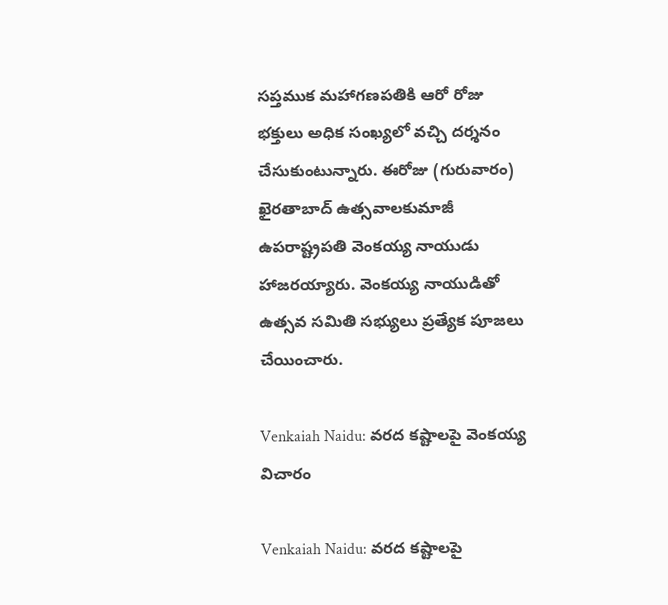సప్తముక మహాగణపతికి ఆరో రోజు భక్తులు అధిక సంఖ్యలో వచ్చి దర్శనం చేసుకుంటున్నారు. ఈరోజు (గురువారం) ఖైరతాబాద్ ఉత్సవాలకుమాజీ ఉపరాష్ట్రపతి వెంకయ్య నాయుడు హాజరయ్యారు. వెంకయ్య నాయుడితో ఉత్సవ సమితి సభ్యులు ప్రత్యేక పూజలు చేయించారు.

Venkaiah Naidu: వరద కష్టాలపై వెంకయ్య విచారం

Venkaiah Naidu: వరద కష్టాలపై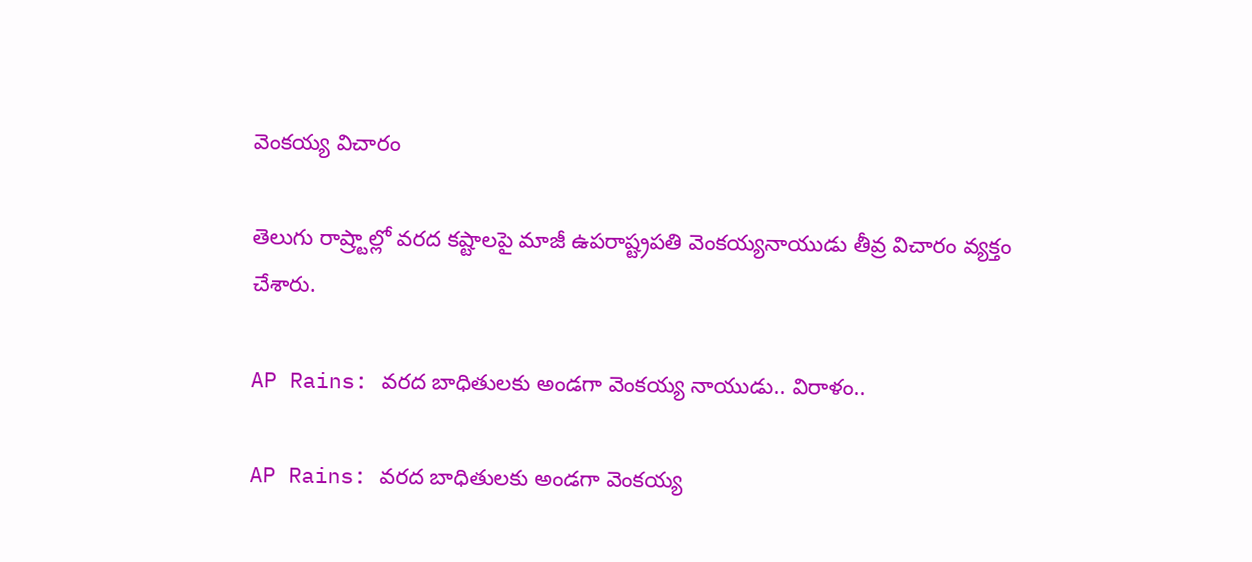వెంకయ్య విచారం

తెలుగు రాష్ర్టాల్లో వరద కష్టాలపై మాజీ ఉపరాష్ట్రపతి వెంకయ్యనాయుడు తీవ్ర విచారం వ్యక్తం చేశారు.

AP Rains: వరద బాధితులకు అండగా వెంకయ్య నాయుడు.. విరాళం..

AP Rains: వరద బాధితులకు అండగా వెంకయ్య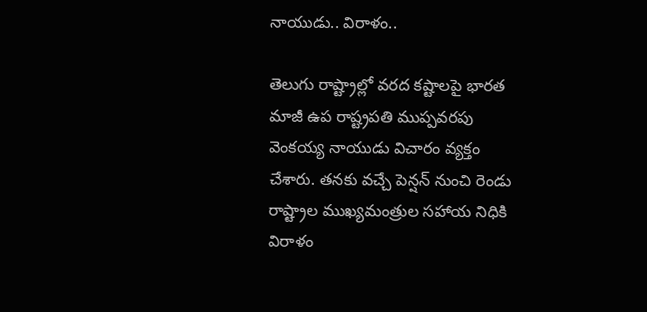నాయుడు.. విరాళం..

తెలుగు రాష్ట్రాల్లో వరద కష్టాలపై భారత మాజీ ఉప రాష్ట్రపతి ముప్పవరపు వెంకయ్య నాయుడు విచారం వ్యక్తం చేశారు. తనకు వచ్చే పెన్షన్ నుంచి రెండు రాష్ట్రాల ముఖ్యమంత్రుల సహాయ నిధికి విరాళం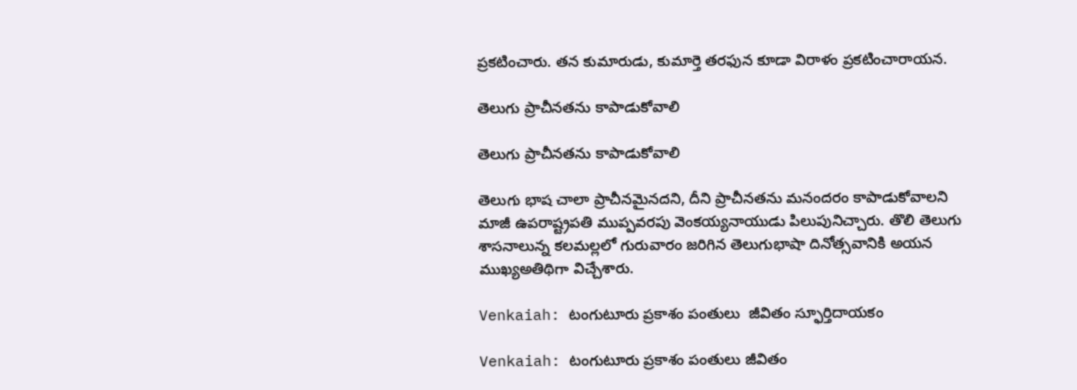ప్రకటించారు. తన కుమారుడు, కుమార్తె తరఫున కూడా విరాళం ప్రకటించారాయన.

తెలుగు ప్రాచీనతను కాపాడుకోవాలి

తెలుగు ప్రాచీనతను కాపాడుకోవాలి

తెలుగు భాష చాలా ప్రాచీనమైనదని, దీని ప్రాచీనతను మనందరం కాపాడుకోవాలని మాజీ ఉపరాష్ట్రపతి ముప్పవరపు వెంకయ్యనాయుడు పిలుపునిచ్చారు. తొలి తెలుగు శాసనాలున్న కలమల్లలో గురువారం జరిగిన తెలుగుభాషా దినోత్సవానికి అయన ముఖ్యఅతిథిగా విచ్చేశారు.

Venkaiah: టంగుటూరు ప్రకాశం పంతులు  జీవితం స్ఫూర్తిదాయకం

Venkaiah: టంగుటూరు ప్రకాశం పంతులు జీవితం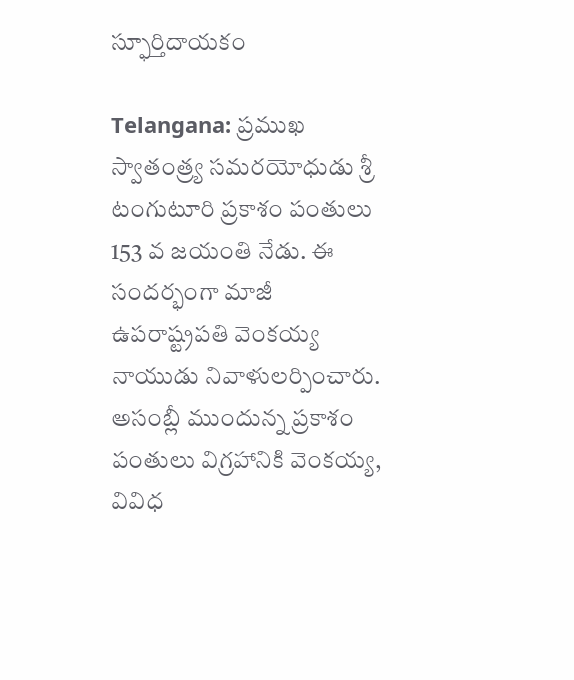స్ఫూర్తిదాయకం

Telangana: ప్రముఖ స్వాతంత్ర్య సమరయోధుడు శ్రీ టంగుటూరి ప్రకాశం పంతులు 153 వ జయంతి నేడు. ఈ సందర్భంగా మాజీ ఉపరాష్ట్రపతి వెంకయ్య నాయుడు నివాళులర్పించారు. అసంబ్లీ ముందున్న ప్రకాశం పంతులు విగ్రహానికి వెంకయ్య, వివిధ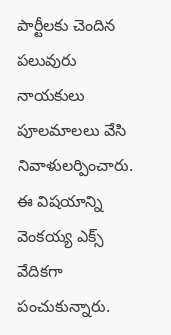పార్టీలకు చెందిన పలువురు నాయకులు పూలమాలలు వేసి నివాళులర్పించారు. ఈ విషయాన్ని వెంకయ్య ఎక్స్‌ వేదికగా పంచుకున్నారు.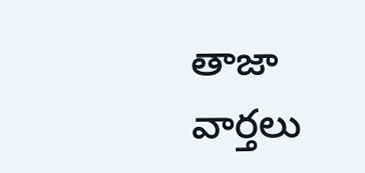తాజా వార్తలు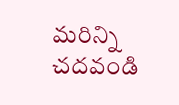మరిన్ని చదవండి